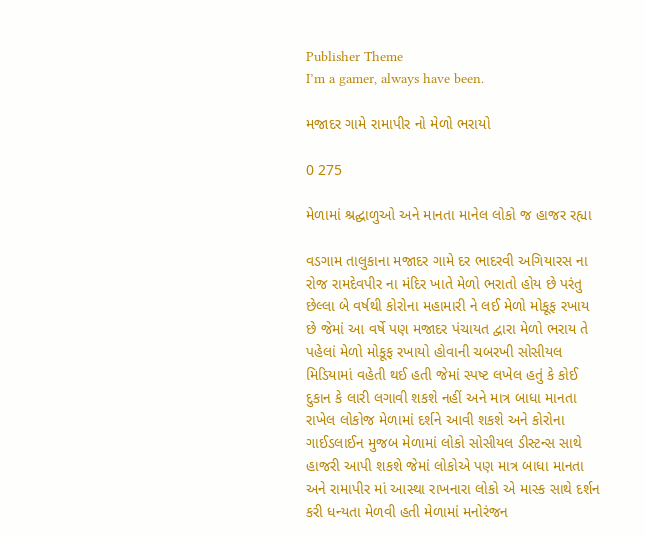Publisher Theme
I’m a gamer, always have been.

મજાદર ગામે રામાપીર નો મેળો ભરાયો

0 275

મેળામાં શ્રદ્ઘાળુઓ અને માનતા માનેલ લોકો જ હાજર રહ્યા

વડગામ તાલુકાના મજાદર ગામે દર ભાદરવી અગિયારસ ના રોજ રામદેવપીર ના મંદિર ખાતે મેળો ભરાતો હોય છે પરંતુ છેલ્લા બે વર્ષથી કોરોના મહામારી ને લઈ મેળો મોકૂફ રખાય છે જેમાં આ વર્ષે પણ મજાદર પંચાયત દ્વારા મેળો ભરાય તે પહેલાં મેળો મોકૂફ રખાયો હોવાની ચબરખી સોસીયલ મિડિયામાં વહેતી થઈ હતી જેમાં સ્પષ્ટ લખેલ હતું કે કોઈ દુકાન કે લારી લગાવી શકશે નહીં અને માત્ર બાધા માનતા રાખેલ લોકોજ મેળામાં દર્શને આવી શકશે અને કોરોના ગાઈડલાઈન મુજબ મેળામાં લોકો સોસીયલ ડીસ્ટન્સ સાથે હાજરી આપી શકશે જેમાં લોકોએ પણ માત્ર બાધા માનતા અને રામાપીર માં આસ્થા રાખનારા લોકો એ માસ્ક સાથે દર્શન કરી ધન્યતા મેળવી હતી મેળામાં મનોરંજન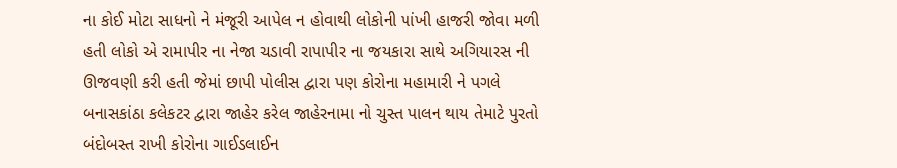ના કોઈ મોટા સાધનો ને મંજૂરી આપેલ ન હોવાથી લોકોની પાંખી હાજરી જોવા મળી હતી લોકો એ રામાપીર ના નેજા ચડાવી રાપાપીર ના જયકારા સાથે અગિયારસ ની ઊજવણી કરી હતી જેમાં છાપી પોલીસ દ્વારા પણ કોરોના મહામારી ને પગલે બનાસકાંઠા કલેકટર દ્વારા જાહેર કરેલ જાહેરનામા નો ચુસ્ત પાલન થાય તેમાટે પુરતો બંદોબસ્ત રાખી કોરોના ગાઈડલાઈન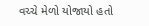વચ્ચે મેળો યોજાયો હતો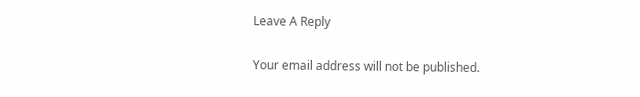Leave A Reply

Your email address will not be published.